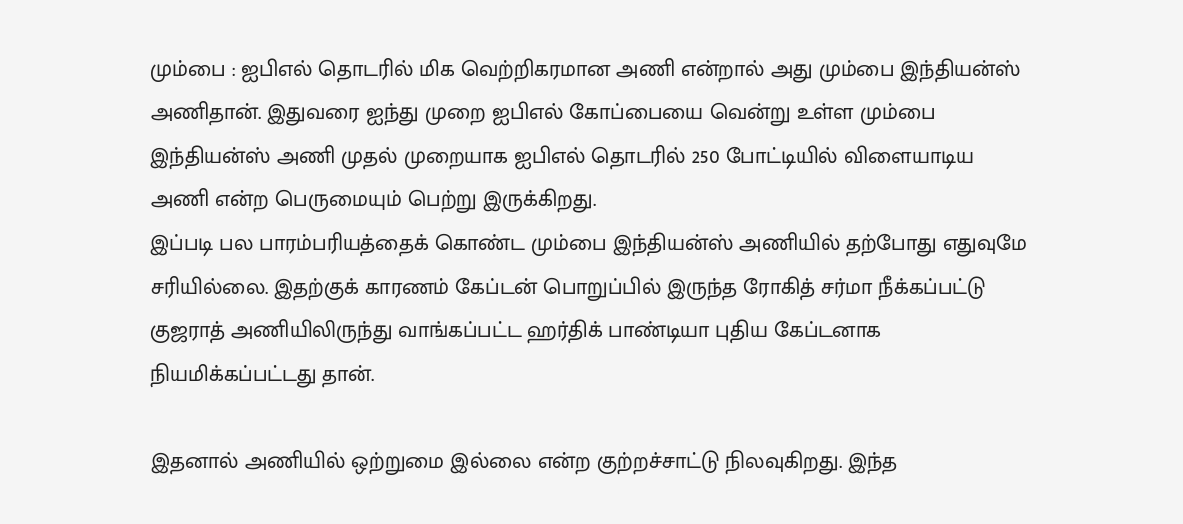மும்பை : ஐபிஎல் தொடரில் மிக வெற்றிகரமான அணி என்றால் அது மும்பை இந்தியன்ஸ் அணிதான். இதுவரை ஐந்து முறை ஐபிஎல் கோப்பையை வென்று உள்ள மும்பை இந்தியன்ஸ் அணி முதல் முறையாக ஐபிஎல் தொடரில் 250 போட்டியில் விளையாடிய அணி என்ற பெருமையும் பெற்று இருக்கிறது.
இப்படி பல பாரம்பரியத்தைக் கொண்ட மும்பை இந்தியன்ஸ் அணியில் தற்போது எதுவுமே சரியில்லை. இதற்குக் காரணம் கேப்டன் பொறுப்பில் இருந்த ரோகித் சர்மா நீக்கப்பட்டு குஜராத் அணியிலிருந்து வாங்கப்பட்ட ஹர்திக் பாண்டியா புதிய கேப்டனாக நியமிக்கப்பட்டது தான்.

இதனால் அணியில் ஒற்றுமை இல்லை என்ற குற்றச்சாட்டு நிலவுகிறது. இந்த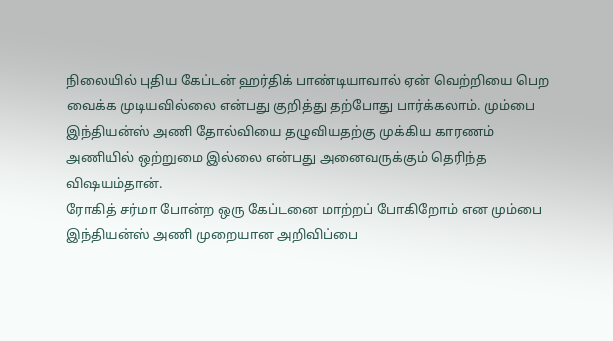நிலையில் புதிய கேப்டன் ஹர்திக் பாண்டியாவால் ஏன் வெற்றியை பெற வைக்க முடியவில்லை என்பது குறித்து தற்போது பார்க்கலாம். மும்பை இந்தியன்ஸ் அணி தோல்வியை தழுவியதற்கு முக்கிய காரணம் அணியில் ஒற்றுமை இல்லை என்பது அனைவருக்கும் தெரிந்த விஷயம்தான்.
ரோகித் சர்மா போன்ற ஒரு கேப்டனை மாற்றப் போகிறோம் என மும்பை இந்தியன்ஸ் அணி முறையான அறிவிப்பை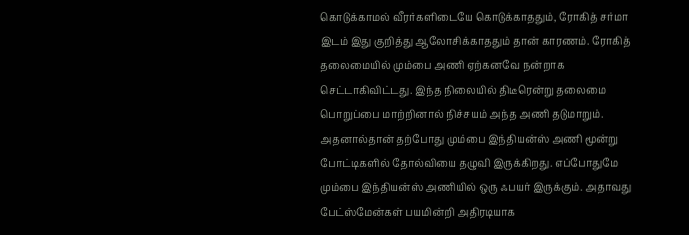கொடுக்காமல் வீரர்களிடையே கொடுக்காததும், ரோகித் சர்மா இடம் இது குறித்து ஆலோசிக்காததும் தான் காரணம். ரோகித் தலைமையில் மும்பை அணி ஏற்கனவே நன்றாக செட்டாகிவிட்டது. இந்த நிலையில் திடீரென்று தலைமை பொறுப்பை மாற்றினால் நிச்சயம் அந்த அணி தடுமாறும்.
அதனால்தான் தற்போது மும்பை இந்தியன்ஸ் அணி மூன்று போட்டிகளில் தோல்வியை தழுவி இருக்கிறது. எப்போதுமே மும்பை இந்தியன்ஸ் அணியில் ஒரு ஃபயர் இருக்கும். அதாவது பேட்ஸ்மேன்கள் பயமின்றி அதிரடியாக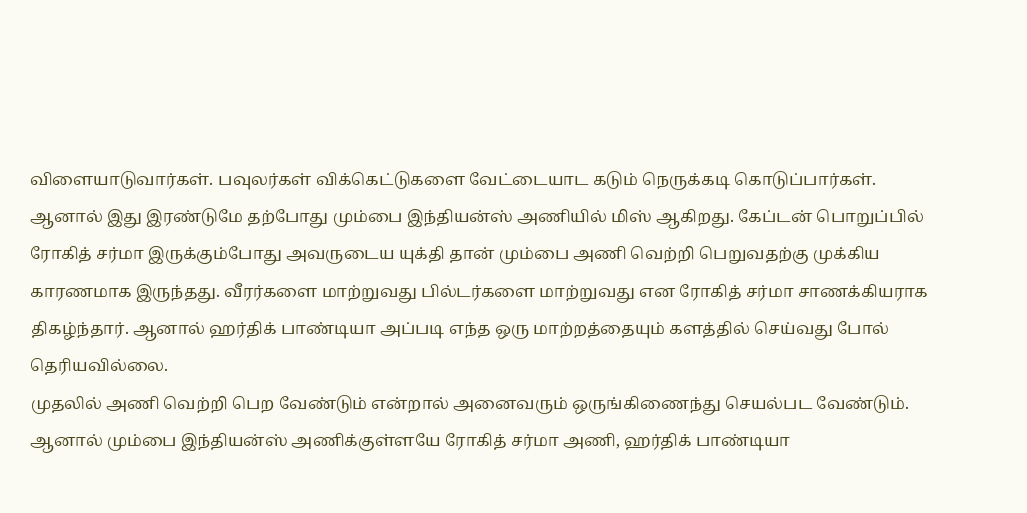விளையாடுவார்கள். பவுலர்கள் விக்கெட்டுகளை வேட்டையாட கடும் நெருக்கடி கொடுப்பார்கள்.
ஆனால் இது இரண்டுமே தற்போது மும்பை இந்தியன்ஸ் அணியில் மிஸ் ஆகிறது. கேப்டன் பொறுப்பில் ரோகித் சர்மா இருக்கும்போது அவருடைய யுக்தி தான் மும்பை அணி வெற்றி பெறுவதற்கு முக்கிய காரணமாக இருந்தது. வீரர்களை மாற்றுவது பில்டர்களை மாற்றுவது என ரோகித் சர்மா சாணக்கியராக திகழ்ந்தார். ஆனால் ஹர்திக் பாண்டியா அப்படி எந்த ஒரு மாற்றத்தையும் களத்தில் செய்வது போல் தெரியவில்லை.
முதலில் அணி வெற்றி பெற வேண்டும் என்றால் அனைவரும் ஒருங்கிணைந்து செயல்பட வேண்டும். ஆனால் மும்பை இந்தியன்ஸ் அணிக்குள்ளயே ரோகித் சர்மா அணி, ஹர்திக் பாண்டியா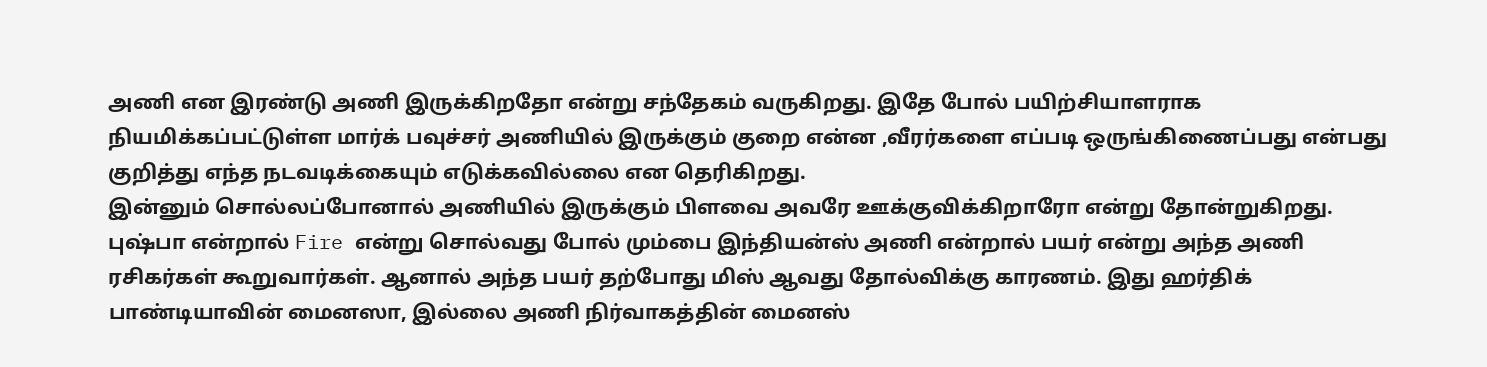அணி என இரண்டு அணி இருக்கிறதோ என்று சந்தேகம் வருகிறது. இதே போல் பயிற்சியாளராக நியமிக்கப்பட்டுள்ள மார்க் பவுச்சர் அணியில் இருக்கும் குறை என்ன ,வீரர்களை எப்படி ஒருங்கிணைப்பது என்பது குறித்து எந்த நடவடிக்கையும் எடுக்கவில்லை என தெரிகிறது.
இன்னும் சொல்லப்போனால் அணியில் இருக்கும் பிளவை அவரே ஊக்குவிக்கிறாரோ என்று தோன்றுகிறது. புஷ்பா என்றால் Fire என்று சொல்வது போல் மும்பை இந்தியன்ஸ் அணி என்றால் பயர் என்று அந்த அணி ரசிகர்கள் கூறுவார்கள். ஆனால் அந்த பயர் தற்போது மிஸ் ஆவது தோல்விக்கு காரணம். இது ஹர்திக் பாண்டியாவின் மைனஸா, இல்லை அணி நிர்வாகத்தின் மைனஸ்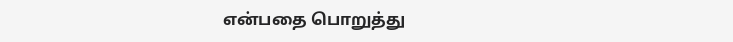என்பதை பொறுத்து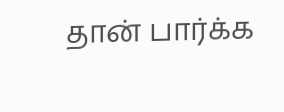தான் பார்க்க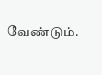வேண்டும்.